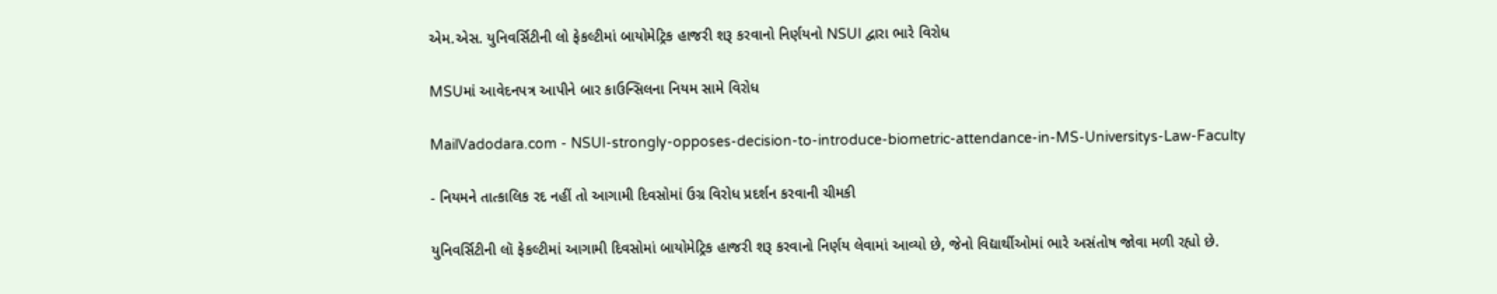એમ.એસ. યુનિવર્સિટીની લો ફેકલ્ટીમાં બાયોમેટ્રિક હાજરી શરૂ કરવાનો નિર્ણયનો NSUI દ્વારા ભારે વિરોધ

MSUમાં આવેદનપત્ર આપીને બાર કાઉન્સિલના નિયમ સામે વિરોધ

MailVadodara.com - NSUI-strongly-opposes-decision-to-introduce-biometric-attendance-in-MS-Universitys-Law-Faculty

- નિયમને તાત્કાલિક રદ નહીં તો આગામી દિવસોમાં ઉગ્ર વિરોધ પ્રદર્શન કરવાની ચીમકી

યુનિવર્સિટીની લૉ ફેકલ્ટીમાં આગામી દિવસોમાં બાયોમેટ્રિક હાજરી શરૂ કરવાનો નિર્ણય લેવામાં આવ્યો છે, જેનો વિદ્યાર્થીઓમાં ભારે અસંતોષ જોવા મળી રહ્યો છે.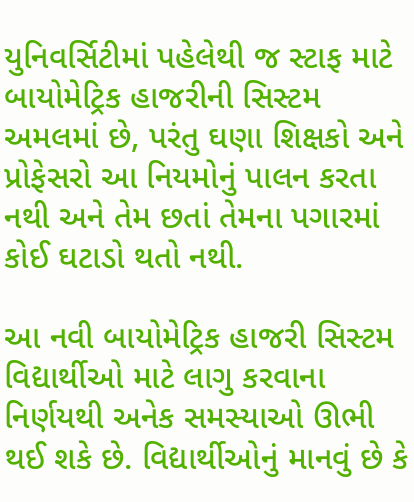યુનિવર્સિટીમાં પહેલેથી જ સ્ટાફ માટે બાયોમેટ્રિક હાજરીની સિસ્ટમ અમલમાં છે, પરંતુ ઘણા શિક્ષકો અને પ્રોફેસરો આ નિયમોનું પાલન કરતા નથી અને તેમ છતાં તેમના પગારમાં કોઈ ઘટાડો થતો નથી.

આ નવી બાયોમેટ્રિક હાજરી સિસ્ટમ વિદ્યાર્થીઓ માટે લાગુ કરવાના નિર્ણયથી અનેક સમસ્યાઓ ઊભી થઈ શકે છે. વિદ્યાર્થીઓનું માનવું છે કે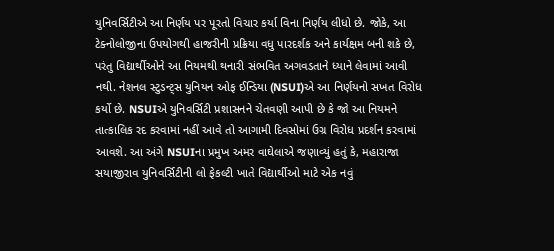યુનિવર્સિટીએ આ નિર્ણય પર પૂરતો વિચાર કર્યા વિના નિર્ણય લીધો છે. જોકે, આ ટેક્નોલોજીના ઉપયોગથી હાજરીની પ્રક્રિયા વધુ પારદર્શક અને કાર્યક્ષમ બની શકે છે, પરંતુ વિદ્યાર્થીઓને આ નિયમથી થનારી સંભવિત અગવડતાને ધ્યાને લેવામાં આવી નથી. નેશનલ સ્ટુડન્ટ્સ યુનિયન ઓફ ઈન્ડિયા (NSUI)એ આ નિર્ણયનો સખત વિરોધ કર્યો છે. NSUIએ યુનિવર્સિટી પ્રશાસનને ચેતવણી આપી છે કે જો આ નિયમને તાત્કાલિક રદ કરવામાં નહીં આવે તો આગામી દિવસોમાં ઉગ્ર વિરોધ પ્રદર્શન કરવામાં આવશે. આ અંગે NSUIના પ્રમુખ અમર વાઘેલાએ જણાવ્યું હતું કે, મહારાજા સયાજીરાવ યુનિવર્સિટીની લો ફેકલ્ટી ખાતે વિદ્યાર્થીઓ માટે એક નવું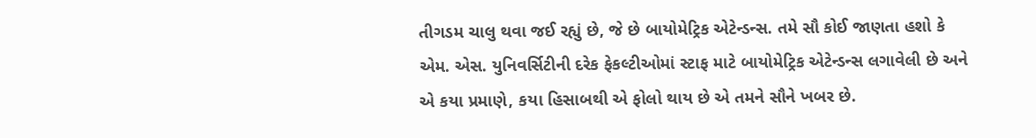તીગડમ ચાલુ થવા જઈ રહ્યું છે, જે છે બાયોમેટ્રિક એટેન્ડન્સ. તમે સૌ કોઈ જાણતા હશો કે એમ. એસ. યુનિવર્સિટીની દરેક ફેકલ્ટીઓમાં સ્ટાફ માટે બાયોમેટ્રિક એટેન્ડન્સ લગાવેલી છે અને એ કયા પ્રમાણે, કયા હિસાબથી એ ફોલો થાય છે એ તમને સૌને ખબર છે.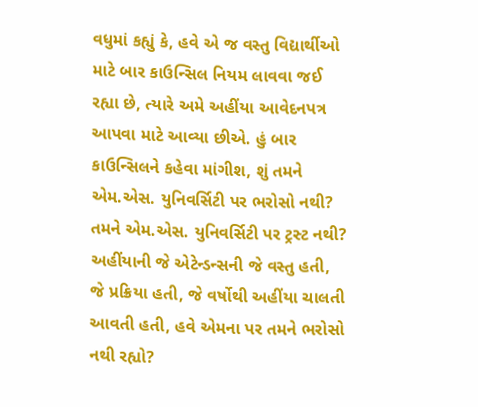વધુમાં કહ્યું કે, હવે એ જ વસ્તુ વિદ્યાર્થીઓ માટે બાર કાઉન્સિલ નિયમ લાવવા જઈ રહ્યા છે, ત્યારે અમે અહીંયા આવેદનપત્ર આપવા માટે આવ્યા છીએ. હું બાર કાઉન્સિલને કહેવા માંગીશ, શું તમને એમ.એસ. યુનિવર્સિટી પર ભરોસો નથી? તમને એમ.એસ. યુનિવર્સિટી પર ટ્રસ્ટ નથી? અહીંયાની જે એટેન્ડન્સની જે વસ્તુ હતી, જે પ્રક્રિયા હતી, જે વર્ષોથી અહીંયા ચાલતી આવતી હતી, હવે એમના પર તમને ભરોસો નથી રહ્યો?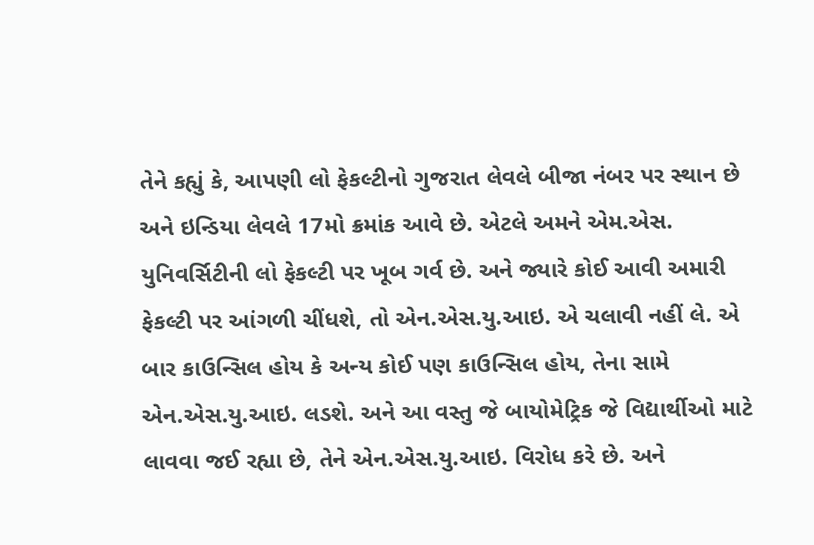તેને કહ્યું કે, આપણી લો ફેકલ્ટીનો ગુજરાત લેવલે બીજા નંબર પર સ્થાન છે અને ઇન્ડિયા લેવલે 17મો ક્રમાંક આવે છે. એટલે અમને એમ.એસ. યુનિવર્સિટીની લો ફેકલ્ટી પર ખૂબ ગર્વ છે. અને જ્યારે કોઈ આવી અમારી ફેકલ્ટી પર આંગળી ચીંધશે, તો એન.એસ.યુ.આઇ. એ ચલાવી નહીં લે. એ બાર કાઉન્સિલ હોય કે અન્ય કોઈ પણ કાઉન્સિલ હોય, તેના સામે એન.એસ.યુ.આઇ. લડશે. અને આ વસ્તુ જે બાયોમેટ્રિક જે વિદ્યાર્થીઓ માટે લાવવા જઈ રહ્યા છે, તેને એન.એસ.યુ.આઇ. વિરોધ કરે છે. અને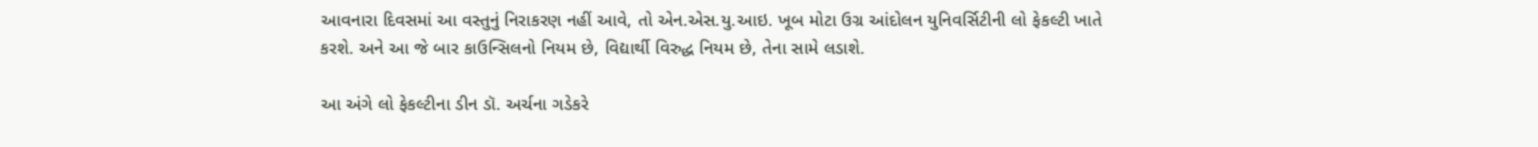આવનારા દિવસમાં આ વસ્તુનું નિરાકરણ નહીં આવે, તો એન.એસ.યુ.આઇ. ખૂબ મોટા ઉગ્ર આંદોલન યુનિવર્સિટીની લો ફેકલ્ટી ખાતે કરશે. અને આ જે બાર કાઉન્સિલનો નિયમ છે, વિદ્યાર્થી વિરુદ્ધ નિયમ છે, તેના સામે લડાશે.

આ અંગે લો ફેકલ્ટીના ડીન ડૉ. અર્ચના ગડેકરે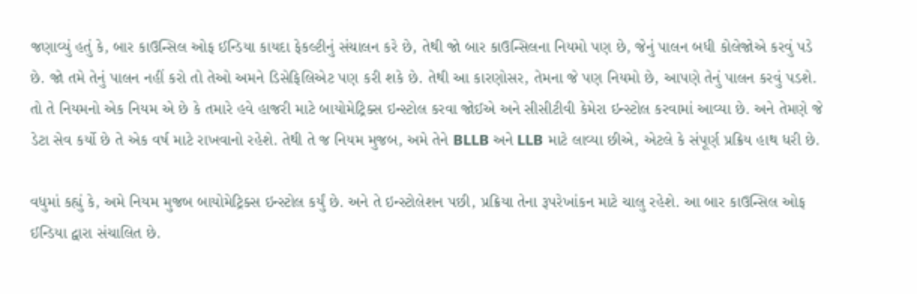જણાવ્યું હતું કે, બાર કાઉન્સિલ ઓફ ઈન્ડિયા કાયદા ફેકલ્ટીનું સંચાલન કરે છે, તેથી જો બાર કાઉન્સિલના નિયમો પણ છે, જેનું પાલન બધી કોલેજોએ કરવું પડે છે. જો તમે તેનું પાલન નહીં કરો તો તેઓ અમને ડિસેફિલિએટ પણ કરી શકે છે. તેથી આ કારણોસર, તેમના જે પણ નિયમો છે, આપણે તેનું પાલન કરવું પડશે. તો તે નિયમનો એક નિયમ એ છે કે તમારે હવે હાજરી માટે બાયોમેટ્રિક્સ ઇન્સ્ટોલ કરવા જોઈએ અને સીસીટીવી કેમેરા ઇન્સ્ટોલ કરવામાં આવ્યા છે. અને તેમણે જે ડેટા સેવ કર્યો છે તે એક વર્ષ માટે રાખવાનો રહેશે. તેથી તે જ નિયમ મુજબ, અમે તેને BLLB અને LLB માટે લાવ્યા છીએ, એટલે કે સંપૂર્ણ પ્રક્રિય હાથ ધરી છે.

વધુમાં કહ્યું કે, અમે નિયમ મુજબ બાયોમેટ્રિક્સ ઇન્સ્ટોલ કર્યું છે. અને તે ઇન્સ્ટોલેશન પછી, પ્રક્રિયા તેના રૂપરેખાંકન માટે ચાલુ રહેશે. આ બાર કાઉન્સિલ ઓફ ઈન્ડિયા દ્વારા સંચાલિત છે.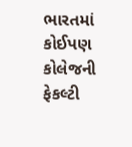ભારતમાં કોઈપણ કોલેજની ફેકલ્ટી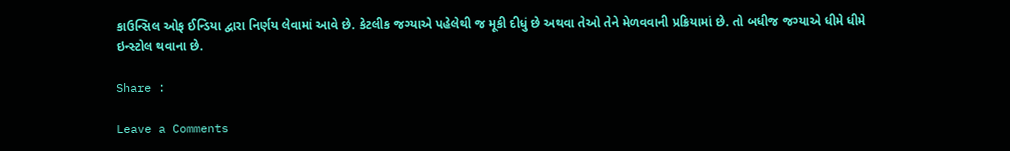કાઉન્સિલ ઓફ ઈન્ડિયા દ્વારા નિર્ણય લેવામાં આવે છે. કેટલીક જગ્યાએ પહેલેથી જ મૂકી દીધું છે અથવા તેઓ તેને મેળવવાની પ્રક્રિયામાં છે. તો બધીજ જગ્યાએ ધીમે ધીમે ઇન્સ્ટોલ થવાના છે.

Share :

Leave a Comments